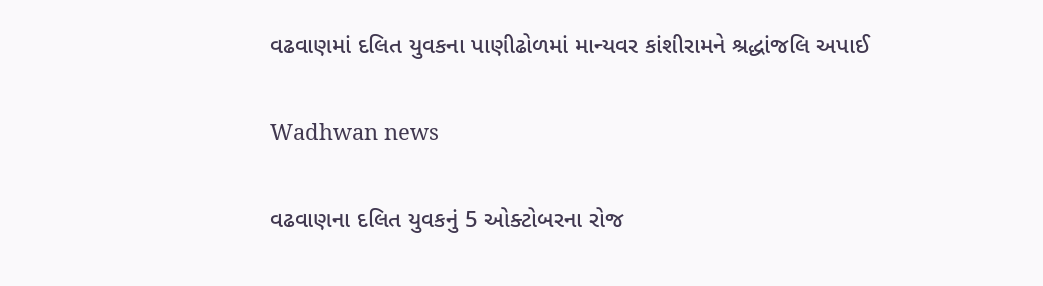વઢવાણમાં દલિત યુવકના પાણીઢોળમાં માન્યવર કાંશીરામને શ્રદ્ધાંજલિ અપાઈ

Wadhwan news

વઢવાણના દલિત યુવકનું 5 ઓક્ટોબરના રોજ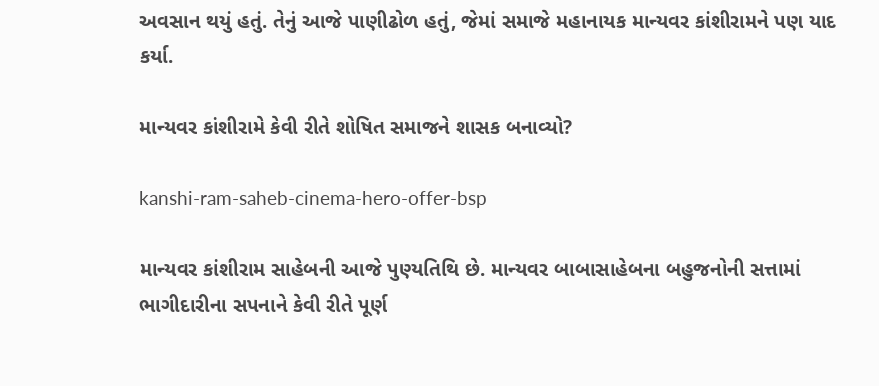અવસાન થયું હતું. તેનું આજે પાણીઢોળ હતું, જેમાં સમાજે મહાનાયક માન્યવર કાંશીરામને પણ યાદ કર્યા.

માન્યવર કાંશીરામે કેવી રીતે શોષિત સમાજને શાસક બનાવ્યો?

kanshi-ram-saheb-cinema-hero-offer-bsp

માન્યવર કાંશીરામ સાહેબની આજે પુણ્યતિથિ છે. માન્યવર બાબાસાહેબના બહુજનોની સત્તામાં ભાગીદારીના સપનાને કેવી રીતે પૂર્ણ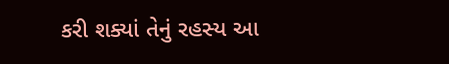કરી શક્યાં તેનું રહસ્ય આ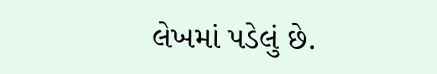લેખમાં પડેલું છે.